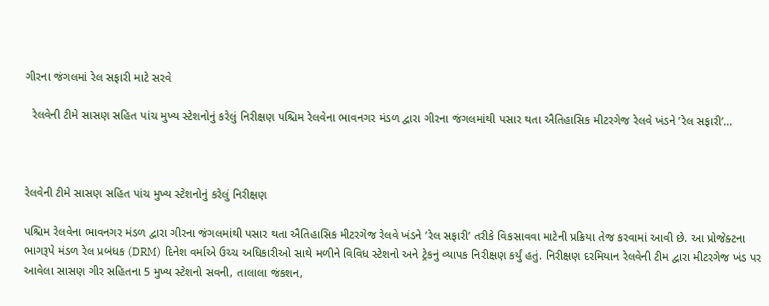ગીરના જંગલમાં રેલ સફારી માટે સરવે

  રેલવેની ટીમે સાસણ સહિત પાંચ મુખ્ય સ્ટેશનોનું કરેલું નિરીક્ષણ પશ્ચિમ રેલવેના ભાવનગર મંડળ દ્વારા ગીરના જંગલમાંથી પસાર થતા ઐતિહાસિક મીટરગેજ રેલવે ખંડને ’રેલ સફારી’…



રેલવેની ટીમે સાસણ સહિત પાંચ મુખ્ય સ્ટેશનોનું કરેલું નિરીક્ષણ

પશ્ચિમ રેલવેના ભાવનગર મંડળ દ્વારા ગીરના જંગલમાંથી પસાર થતા ઐતિહાસિક મીટરગેજ રેલવે ખંડને ’રેલ સફારી’ તરીકે વિકસાવવા માટેની પ્રક્રિયા તેજ કરવામાં આવી છે. આ પ્રોજેક્ટના ભાગરૂપે મંડળ રેલ પ્રબંધક (DRM) દિનેશ વર્માએ ઉચ્ચ અધિકારીઓ સાથે મળીને વિવિધ સ્ટેશનો અને ટ્રેકનું વ્યાપક નિરીક્ષણ કર્યું હતું. નિરીક્ષણ દરમિયાન રેલવેની ટીમ દ્વારા મીટરગેજ ખંડ પર આવેલા સાસણ ગીર સહિતના 5 મુખ્ય સ્ટેશનો સવની, તાલાલા જંકશન,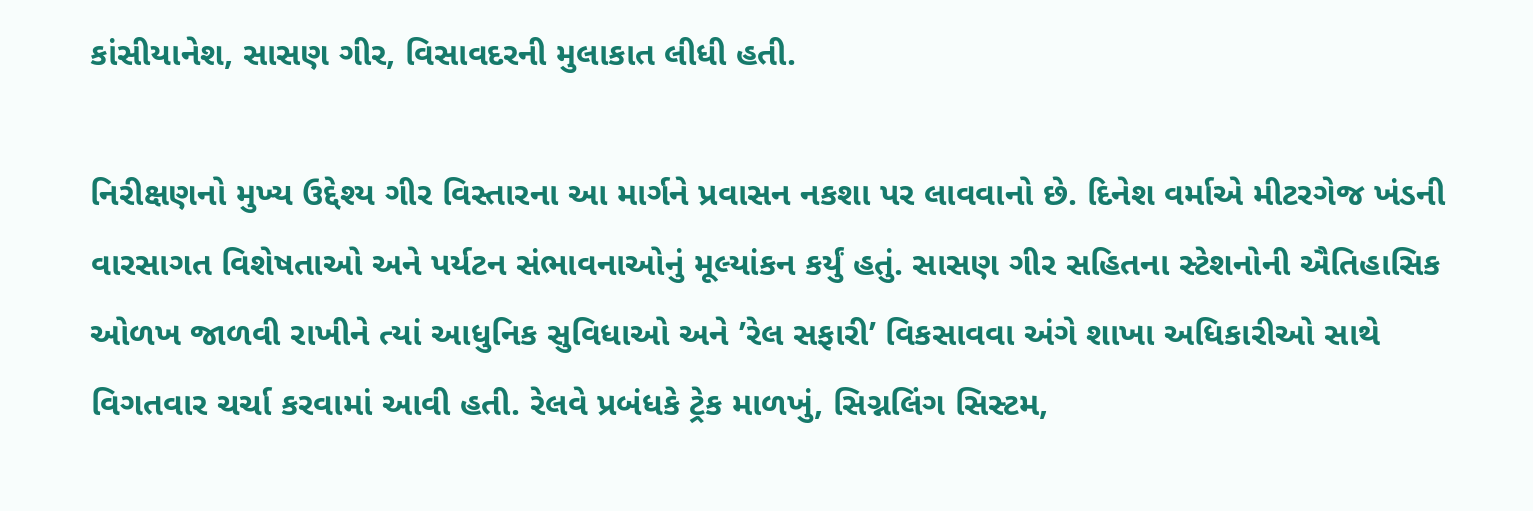કાંસીયાનેશ, સાસણ ગીર, વિસાવદરની મુલાકાત લીધી હતી.

નિરીક્ષણનો મુખ્ય ઉદ્દેશ્ય ગીર વિસ્તારના આ માર્ગને પ્રવાસન નકશા પર લાવવાનો છે. દિનેશ વર્માએ મીટરગેજ ખંડની વારસાગત વિશેષતાઓ અને પર્યટન સંભાવનાઓનું મૂલ્યાંકન કર્યું હતું. સાસણ ગીર સહિતના સ્ટેશનોની ઐતિહાસિક ઓળખ જાળવી રાખીને ત્યાં આધુનિક સુવિધાઓ અને ’રેલ સફારી’ વિકસાવવા અંગે શાખા અધિકારીઓ સાથે વિગતવાર ચર્ચા કરવામાં આવી હતી. રેલવે પ્રબંધકે ટ્રેક માળખું, સિગ્નલિંગ સિસ્ટમ,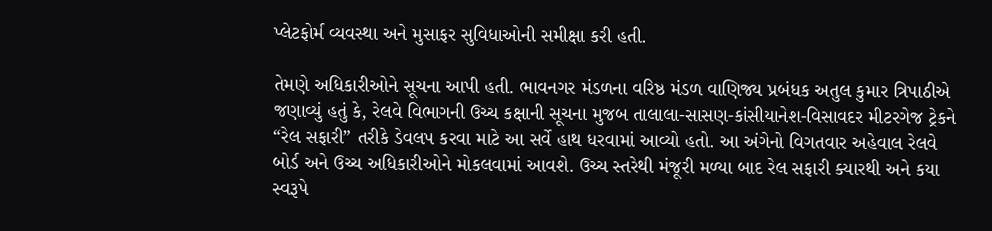પ્લેટફોર્મ વ્યવસ્થા અને મુસાફર સુવિધાઓની સમીક્ષા કરી હતી.

તેમણે અધિકારીઓને સૂચના આપી હતી. ભાવનગર મંડળના વરિષ્ઠ મંડળ વાણિજ્ય પ્રબંધક અતુલ કુમાર ત્રિપાઠીએ જણાવ્યું હતું કે, રેલવે વિભાગની ઉચ્ચ કક્ષાની સૂચના મુજબ તાલાલા-સાસણ-કાંસીયાનેશ-વિસાવદર મીટરગેજ ટ્રેકને “રેલ સફારી” તરીકે ડેવલપ કરવા માટે આ સર્વે હાથ ધરવામાં આવ્યો હતો. આ અંગેનો વિગતવાર અહેવાલ રેલવે બોર્ડ અને ઉચ્ચ અધિકારીઓને મોકલવામાં આવશે. ઉચ્ચ સ્તરેથી મંજૂરી મળ્યા બાદ રેલ સફારી ક્યારથી અને કયા સ્વરૂપે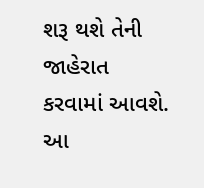શરૂ થશે તેની જાહેરાત કરવામાં આવશે. આ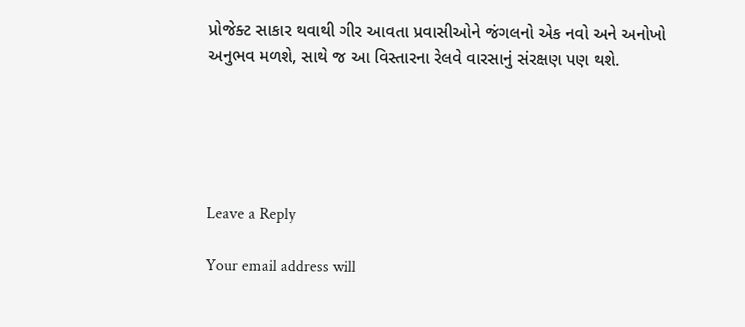પ્રોજેક્ટ સાકાર થવાથી ગીર આવતા પ્રવાસીઓને જંગલનો એક નવો અને અનોખો અનુભવ મળશે, સાથે જ આ વિસ્તારના રેલવે વારસાનું સંરક્ષણ પણ થશે.





Leave a Reply

Your email address will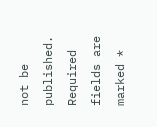not be published. Required fields are marked *